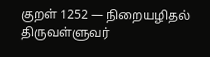குறள் 1252 — நிறையழிதல்
திருவள்ளுவர்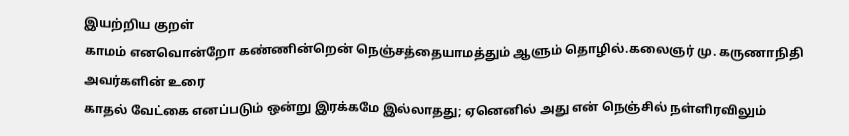இயற்றிய குறள்
காமம் எனவொன்றோ கண்ணின்றென் நெஞ்சத்தையாமத்தும் ஆளும் தொழில்.கலைஞர் மு. கருணாநிதி அவர்களின் உரை
காதல் வேட்கை எனப்படும் ஒன்று இரக்கமே இல்லாதது; ஏனெனில் அது என் நெஞ்சில் நள்ளிரவிலும்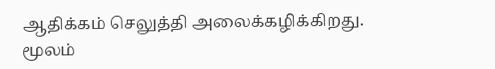ஆதிக்கம் செலுத்தி அலைக்கழிக்கிறது.
மூலம்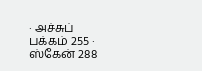· அச்சுப் பக்கம் 255 · ஸ்கேன் 288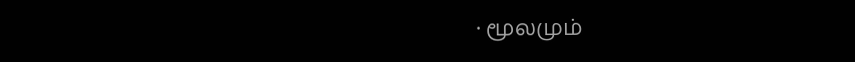· மூலமும்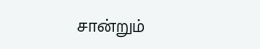சான்றும்